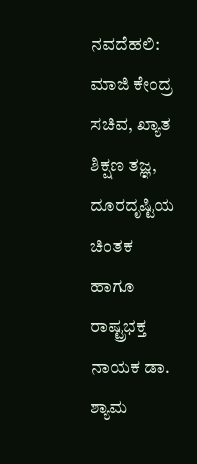ನವದೆಹಲಿ: ಮಾಜಿ ಕೇಂದ್ರ ಸಚಿವ, ಖ್ಯಾತ ಶಿಕ್ಷಣ ತಜ್ಞ, ದೂರದೃಷ್ಟಿಯ ಚಿಂತಕ ಹಾಗೂ ರಾಷ್ಟ್ರಭಕ್ತ ನಾಯಕ ಡಾ. ಶ್ಯಾಮ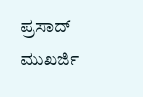ಪ್ರಸಾದ್ ಮುಖರ್ಜಿ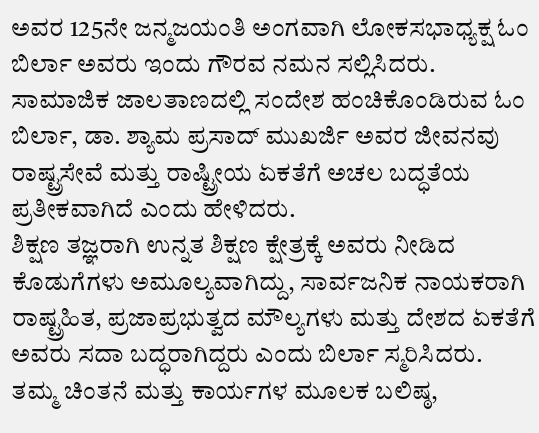ಅವರ 125ನೇ ಜನ್ಮಜಯಂತಿ ಅಂಗವಾಗಿ ಲೋಕಸಭಾಧ್ಯಕ್ಷ ಓಂ ಬಿರ್ಲಾ ಅವರು ಇಂದು ಗೌರವ ನಮನ ಸಲ್ಲಿಸಿದರು.
ಸಾಮಾಜಿಕ ಜಾಲತಾಣದಲ್ಲಿ ಸಂದೇಶ ಹಂಚಿಕೊಂಡಿರುವ ಓಂ ಬಿರ್ಲಾ, ಡಾ. ಶ್ಯಾಮ ಪ್ರಸಾದ್ ಮುಖರ್ಜಿ ಅವರ ಜೀವನವು ರಾಷ್ಟ್ರಸೇವೆ ಮತ್ತು ರಾಷ್ಟ್ರೀಯ ಏಕತೆಗೆ ಅಚಲ ಬದ್ಧತೆಯ ಪ್ರತೀಕವಾಗಿದೆ ಎಂದು ಹೇಳಿದರು.
ಶಿಕ್ಷಣ ತಜ್ಞರಾಗಿ ಉನ್ನತ ಶಿಕ್ಷಣ ಕ್ಷೇತ್ರಕ್ಕೆ ಅವರು ನೀಡಿದ ಕೊಡುಗೆಗಳು ಅಮೂಲ್ಯವಾಗಿದ್ದು, ಸಾರ್ವಜನಿಕ ನಾಯಕರಾಗಿ ರಾಷ್ಟ್ರಹಿತ, ಪ್ರಜಾಪ್ರಭುತ್ವದ ಮೌಲ್ಯಗಳು ಮತ್ತು ದೇಶದ ಏಕತೆಗೆ ಅವರು ಸದಾ ಬದ್ಧರಾಗಿದ್ದರು ಎಂದು ಬಿರ್ಲಾ ಸ್ಮರಿಸಿದರು.
ತಮ್ಮ ಚಿಂತನೆ ಮತ್ತು ಕಾರ್ಯಗಳ ಮೂಲಕ ಬಲಿಷ್ಠ,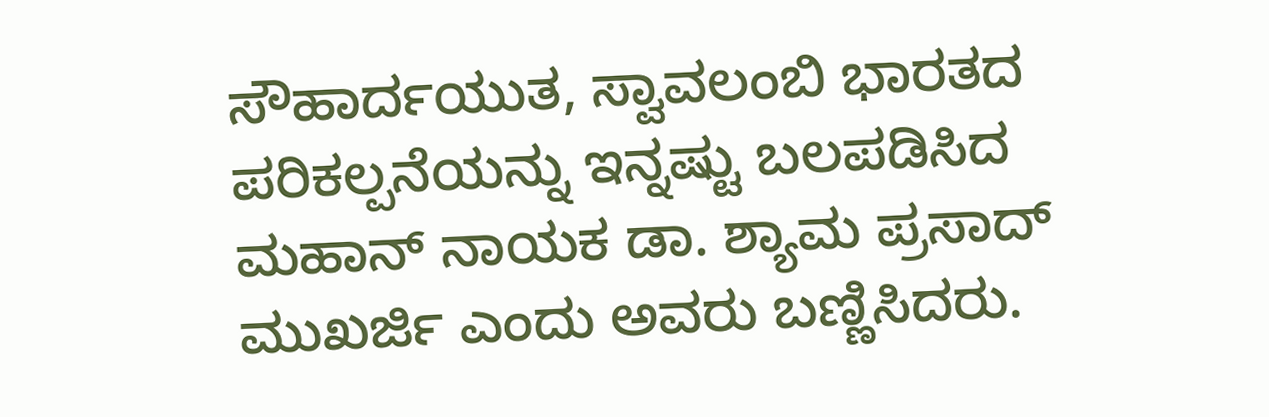ಸೌಹಾರ್ದಯುತ, ಸ್ವಾವಲಂಬಿ ಭಾರತದ ಪರಿಕಲ್ಪನೆಯನ್ನು ಇನ್ನಷ್ಟು ಬಲಪಡಿಸಿದ ಮಹಾನ್ ನಾಯಕ ಡಾ. ಶ್ಯಾಮ ಪ್ರಸಾದ್ ಮುಖರ್ಜಿ ಎಂದು ಅವರು ಬಣ್ಣಿಸಿದರು.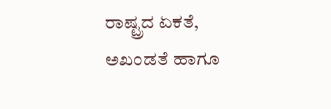ರಾಷ್ಟ್ರದ ಏಕತೆ, ಅಖಂಡತೆ ಹಾಗೂ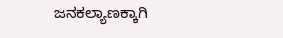ಜನಕಲ್ಯಾಣಕ್ಕಾಗಿ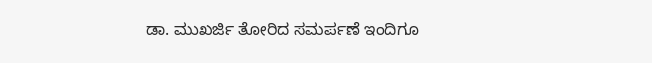ಡಾ. ಮುಖರ್ಜಿ ತೋರಿದ ಸಮರ್ಪಣೆ ಇಂದಿಗೂ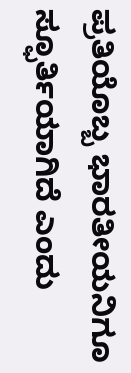ಪ್ರತಿಯೊಬ್ಬ ಭಾರತೀಯನಿಗೂ ಸ್ಫೂರ್ತಿಯಾಗಿದೆ ಎಂದು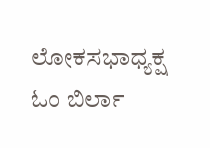ಲೋಕಸಭಾಧ್ಯಕ್ಷ ಓಂ ಬಿರ್ಲಾ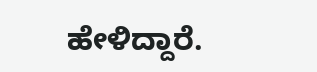ಹೇಳಿದ್ದಾರೆ.